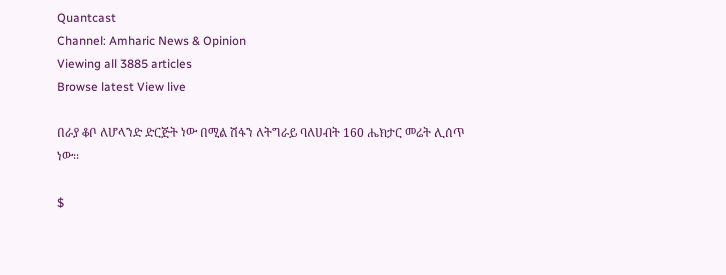Quantcast
Channel: Amharic News & Opinion
Viewing all 3885 articles
Browse latest View live

በራያ ቆቦ ለሆላንድ ድርጅት ነው በሚል ሽፋን ለትግራይ ባለሀብት 160 ሔክታር መሬት ሊሰጥ ነው፡፡

$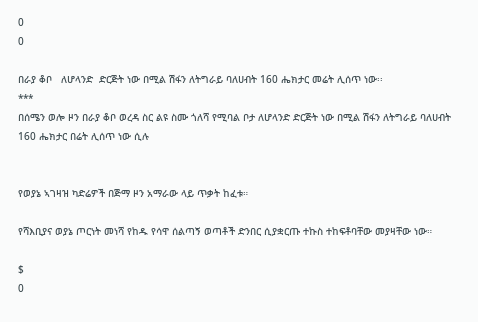0
0

በራያ ቆቦ   ለሆላንድ  ድርጅት ነው በሚል ሽፋን ለትግራይ ባለሀብት 160 ሔክታር መሬት ሊሰጥ ነው፡፡
***
በሰሜን ወሎ ዞን በራያ ቆቦ ወረዳ ስር ልዩ ስሙ ጎለሻ የሚባል ቦታ ለሆላንድ ድርጅት ነው በሚል ሽፋን ለትግራይ ባለሀብት 160 ሔክታር በሬት ሊሰጥ ነው ሲሉ


የወያኔ ኣገዛዝ ካድሬዎች በጅማ ዞን አማራው ላይ ጥቃት ከፈቱ።

የሻእቢያና ወያኔ ጦርነት መነሻ የከዱ የሳዋ ሰልጣኝ ወጣቶች ድንበር ሲያቋርጡ ተኩስ ተከፍቶባቸው መያዛቸው ነው።

$
0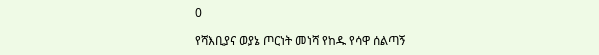0

የሻእቢያና ወያኔ ጦርነት መነሻ የከዱ የሳዋ ሰልጣኝ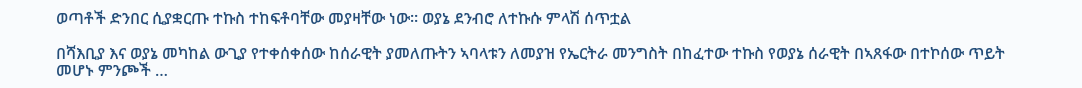ወጣቶች ድንበር ሲያቋርጡ ተኩስ ተከፍቶባቸው መያዛቸው ነው። ወያኔ ደንብሮ ለተኩሱ ምላሽ ሰጥቷል

በሻእቢያ እና ወያኔ መካከል ውጊያ የተቀሰቀሰው ከሰራዊት ያመለጡትን ኣባላቱን ለመያዝ የኤርትራ መንግስት በከፈተው ተኩስ የወያኔ ሰራዊት በኣጸፋው በተኮሰው ጥይት መሆኑ ምንጮች …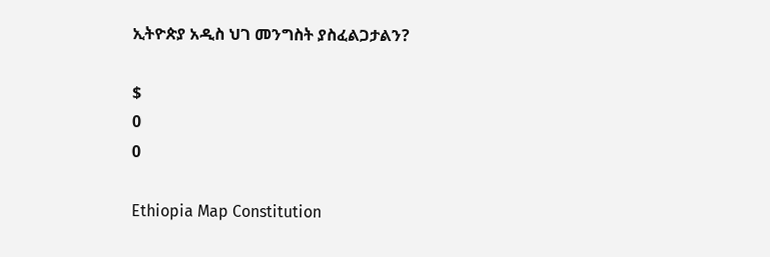ኢትዮጵያ አዲስ ህገ መንግስት ያስፈልጋታልን?

$
0
0

Ethiopia Map Constitution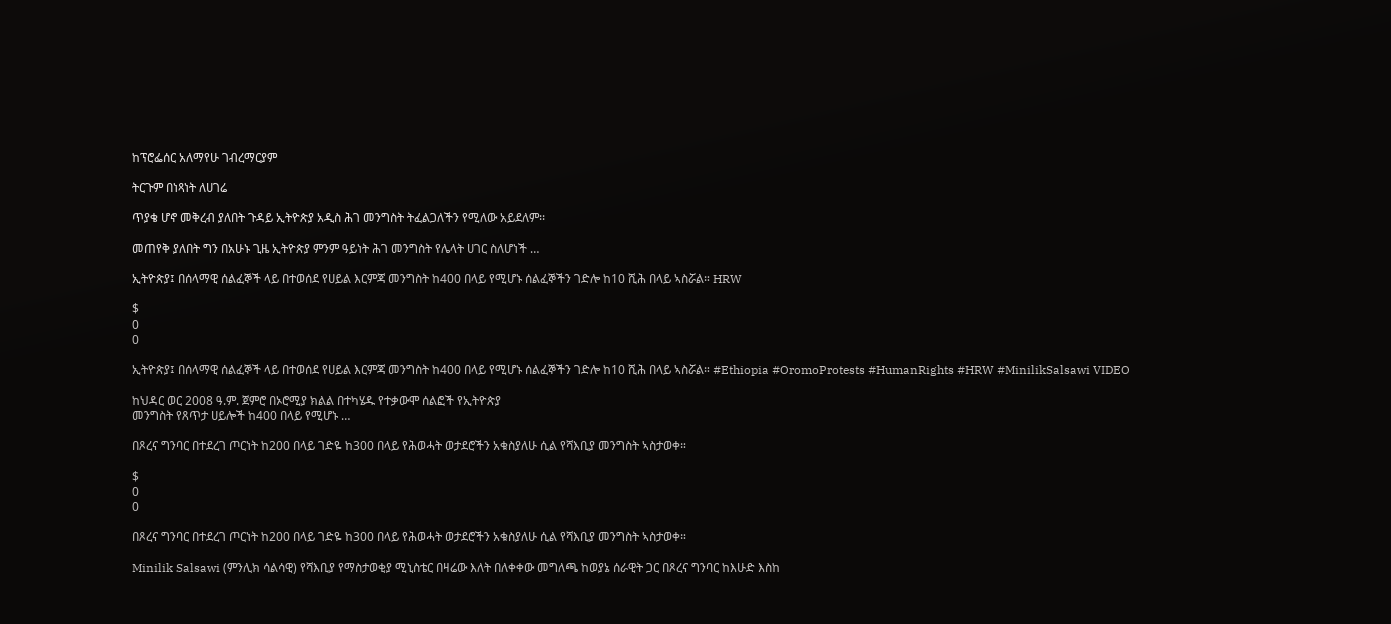ከፕሮፌሰር አለማየሁ ገብረማርያም

ትርጉም በነጻነት ለሀገሬ

ጥያቄ ሆኖ መቅረብ ያለበት ጉዳይ ኢትዮጵያ አዲስ ሕገ መንግስት ትፈልጋለችን የሚለው አይደለም፡፡

መጠየቅ ያለበት ግን በአሁኑ ጊዜ ኢትዮጵያ ምንም ዓይነት ሕገ መንግስት የሌላት ሀገር ስለሆነች …

ኢትዮጵያ፤ በሰላማዊ ሰልፈኞች ላይ በተወሰደ የሀይል እርምጃ መንግስት ከ400 በላይ የሚሆኑ ሰልፈኞችን ገድሎ ከ10 ሺሕ በላይ ኣስሯል። HRW

$
0
0

ኢትዮጵያ፤ በሰላማዊ ሰልፈኞች ላይ በተወሰደ የሀይል እርምጃ መንግስት ከ400 በላይ የሚሆኑ ሰልፈኞችን ገድሎ ከ10 ሺሕ በላይ ኣስሯል። #Ethiopia #OromoProtests #HumanRights #HRW #MinilikSalsawi VIDEO

ከህዳር ወር 2008 ዓ.ም. ጀምሮ በኦሮሚያ ክልል በተካሄዱ የተቃውሞ ሰልፎች የኢትዮጵያ
መንግስት የጸጥታ ሀይሎች ከ400 በላይ የሚሆኑ …

በጾረና ግንባር በተደረገ ጦርነት ከ200 በላይ ገድዬ ከ300 በላይ የሕወሓት ወታደሮችን አቁስያለሁ ሲል የሻእቢያ መንግስት ኣስታወቀ።

$
0
0

በጾረና ግንባር በተደረገ ጦርነት ከ200 በላይ ገድዬ ከ300 በላይ የሕወሓት ወታደሮችን አቁስያለሁ ሲል የሻእቢያ መንግስት ኣስታወቀ።

Minilik Salsawi (ምንሊክ ሳልሳዊ) የሻእቢያ የማስታወቂያ ሚኒስቴር በዛሬው እለት በለቀቀው መግለጫ ከወያኔ ሰራዊት ጋር በጾረና ግንባር ከእሁድ እስከ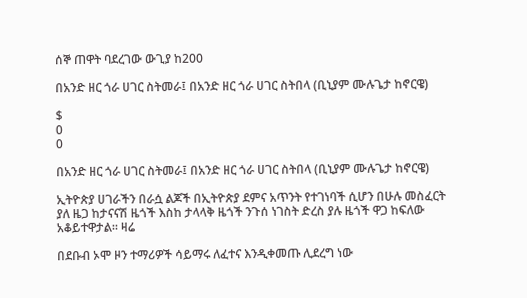ሰኞ ጠዋት ባደረገው ውጊያ ከ200

በአንድ ዘር ጎራ ሀገር ስትመራ፤ በአንድ ዘር ጎራ ሀገር ስትበላ (ቢኒያም ሙሉጌታ ከኖርዌ)

$
0
0

በአንድ ዘር ጎራ ሀገር ስትመራ፤ በአንድ ዘር ጎራ ሀገር ስትበላ (ቢኒያም ሙሉጌታ ከኖርዌ)

ኢትዮጵያ ሀገራችን በራሷ ልጆች በኢትዮጵያ ደምና አጥንት የተገነባች ሲሆን በሁሉ መስፈርት ያለ ዜጋ ከታናናሽ ዜጎች እስከ ታላላቅ ዜጎች ንጉሰ ነገስት ድረስ ያሉ ዜጎች ዋጋ ከፍለው አቆይተዋታል። ዛሬ

በደቡብ ኦሞ ዞን ተማሪዎች ሳይማሩ ለፈተና እንዲቀመጡ ሊደረግ ነው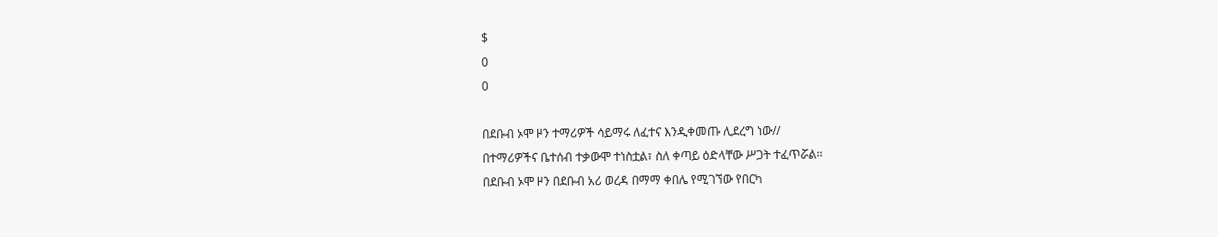$
0
0

በደቡብ ኦሞ ዞን ተማሪዎች ሳይማሩ ለፈተና እንዲቀመጡ ሊደረግ ነው//
በተማሪዎችና ቤተሰብ ተቃውሞ ተነስቷል፣ ስለ ቀጣይ ዕድላቸው ሥጋት ተፈጥሯል፡፡
በደቡብ ኦሞ ዞን በደቡብ አሪ ወረዳ በማማ ቀበሌ የሚገኘው የበርካ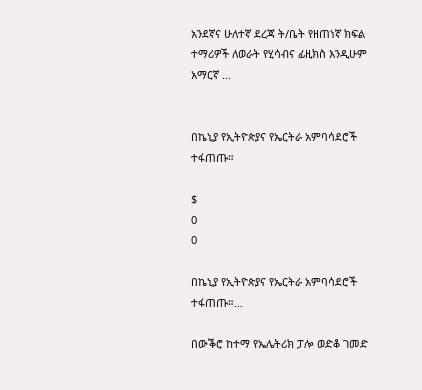አንደኛና ሁለተኛ ደረጃ ት/ቤት የዘጠነኛ ክፍል ተማሪዎች ለወራት የሂሳብና ፊዚክስ እንዲሁም አማርኛ …


በኬኒያ የኢትዮጵያና የኤርትራ አምባሳደሮች ተፋጠጡ።

$
0
0

በኬኒያ የኢትዮጵያና የኤርትራ አምባሳደሮች ተፋጠጡ።…

በውቕሮ ከተማ የኤሌትሪክ ፓሎ ወድቆ ገመድ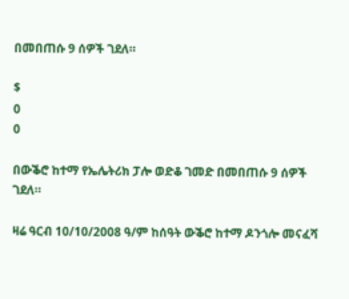በመበጠሱ 9 ሰዎች ገደለ።

$
0
0

በውቕሮ ከተማ የኤሌትሪክ ፓሎ ወድቆ ገመድ በመበጠሱ 9 ሰዎች ገደለ።

ዛሬ ዓርብ 10/10/2008 ዓ/ም ከሰዓት ውቕሮ ከተማ ዶንጎሎ መናፈሻ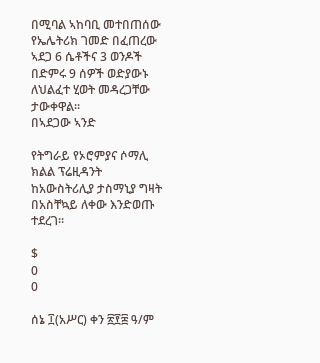በሚባል ኣከባቢ መተበጠሰው የኤሌትሪክ ገመድ በፈጠረው ኣደጋ 6 ሴቶችና 3 ወንዶች በድምሩ 9 ሰዎች ወድያውኑ ለህልፈተ ሂወት መዳረጋቸው ታውቀዋል።
በኣደጋው ኣንድ

የትግራይ የኦሮምያና ሶማሊ ክልል ፕሬዚዳንት ከአውስትሪሊያ ታስማኒያ ግዛት በአስቸኳይ ለቀው እንድወጡ ተደረገ።

$
0
0

ሰኔ ፲(አሥር) ቀን ፳፻፰ ዓ/ም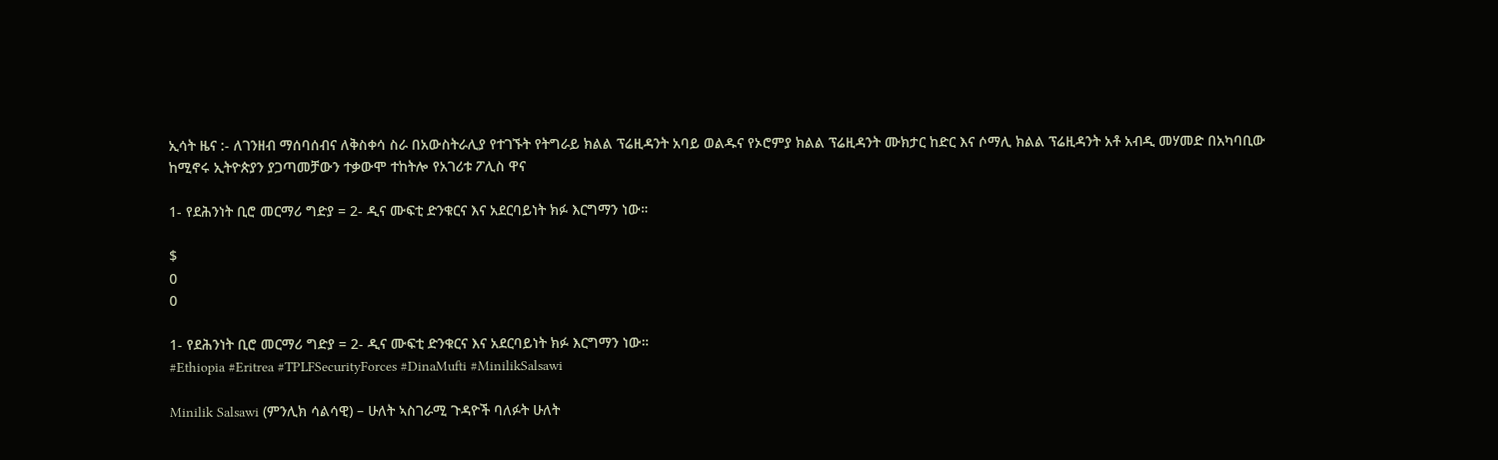ኢሳት ዜና :- ለገንዘብ ማሰባሰብና ለቅስቀሳ ስራ በአውስትራሊያ የተገኙት የትግራይ ክልል ፕሬዚዳንት አባይ ወልዱና የኦሮምያ ክልል ፕሬዚዳንት ሙክታር ከድር እና ሶማሊ ክልል ፕሬዚዳንት አቶ አብዲ መሃመድ በአካባቢው ከሚኖሩ ኢትዮጵያን ያጋጣመቻውን ተቃውሞ ተከትሎ የአገሪቱ ፖሊስ ዋና

1- የደሕንነት ቢሮ መርማሪ ግድያ = 2- ዲና ሙፍቲ ድንቁርና እና አደርባይነት ክፉ እርግማን ነው።

$
0
0

1- የደሕንነት ቢሮ መርማሪ ግድያ = 2- ዲና ሙፍቲ ድንቁርና እና አደርባይነት ክፉ እርግማን ነው።
#Ethiopia #Eritrea #TPLFSecurityForces #DinaMufti #MinilikSalsawi

Minilik Salsawi (ምንሊክ ሳልሳዊ) – ሁለት ኣስገራሚ ጉዳዮች ባለፉት ሁለት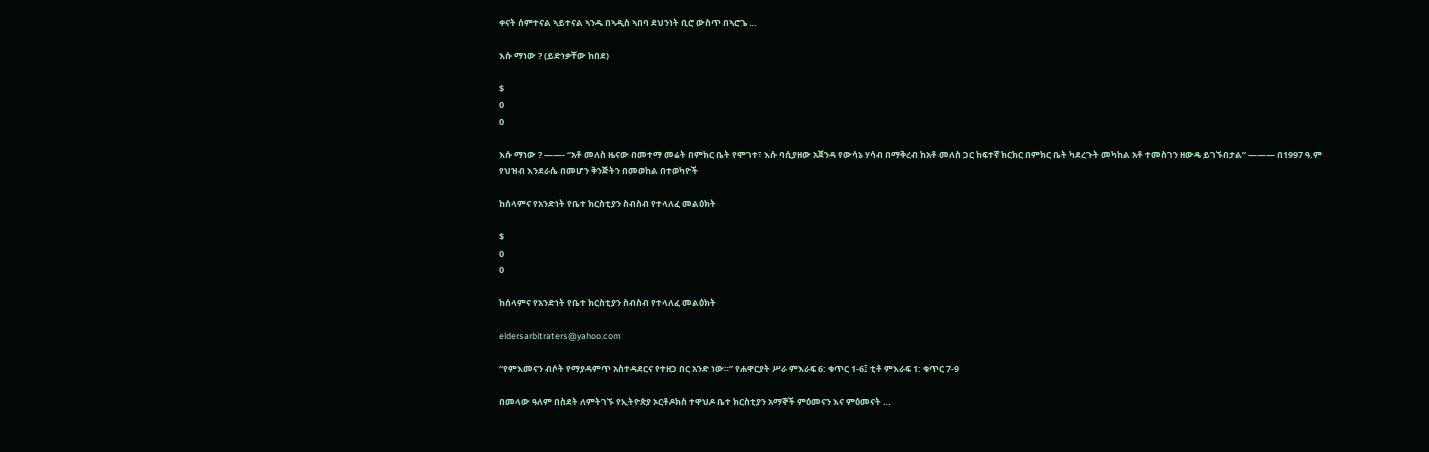ቀናት ሰምተናል ኣይተናል ኣንዱ በኣዲስ ኣበባ ደህንነት ቢሮ ውስጥ በኣሮጌ …

እሱ ማነው ? (ይድነቃቸው ከበደ)

$
0
0

እሱ ማነው ? ——- “አቶ መለስ ዜናው በመተማ መሬት በምክር ቤት የሞገተ፣ እሱ ባሲያዘው አጀንዳ የውሳኔ ሃሳብ በማቅረብ ከአቶ መለስ ጋር ከፍተኛ ክርክር በምክር ቤት ካደረጉት መካከል አቶ ተመስገን ዘውዴ ይገኙበታል” ——— በ1997 ዓ.ም የህዝብ እንደራሴ በመሆን ቅንጅትን በመወከል በተወካዮች

ከሰላምና የአንድነት የቤተ ክርስቲያን ስብስብ የተላለፈ መልዕክት

$
0
0

ከሰላምና የአንድነት የቤተ ክርስቲያን ስብስብ የተላለፈ መልዕክት

eldersarbitraters@yahoo.com

“የምእመናን ብሶት የማያዳምጥ አስተዳደርና የተዘጋ በር አንድ ነው።” የሐዋርያት ሥራ ምእራፍ 6: ቁጥር 1-6፤ ቲቶ ምእራፍ 1: ቁጥር 7-9

በመላው ዓለም በስደት ለምትገኙ የኢትዮጵያ ኦርቶዶክስ ተዋህዶ ቤተ ክርስቲያን አማኞች ምዕመናን እና ምዕመናት …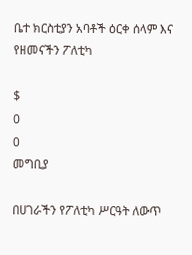ቤተ ክርስቲያን አባቶች ዕርቀ ሰላም እና የዘመናችን ፖለቲካ

$
0
0
መግቢያ

በሀገራችን የፖለቲካ ሥርዓት ለውጥ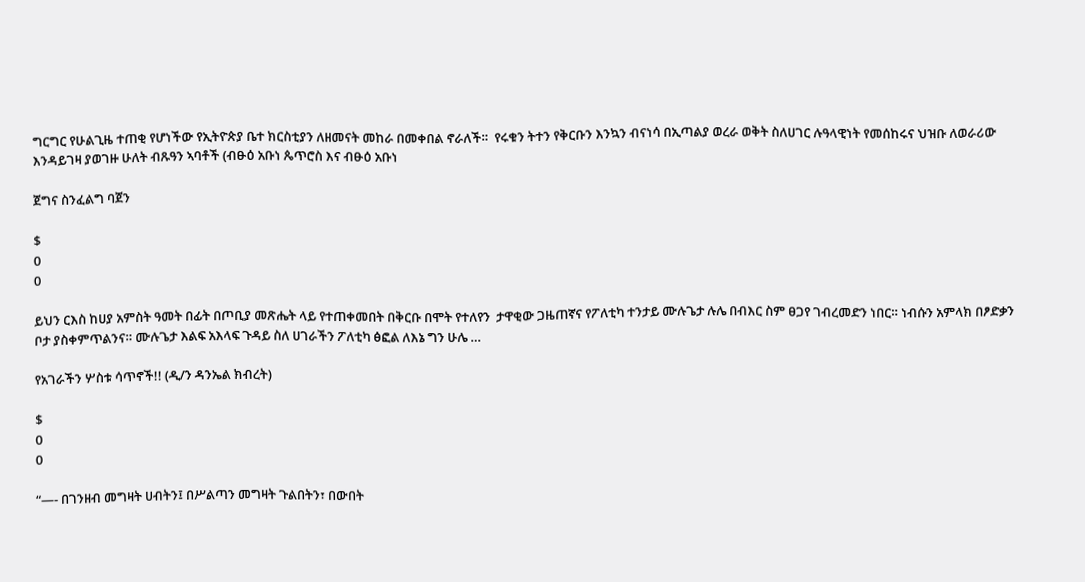ግርግር የሁልጊዜ ተጠቂ የሆነችው የኢትዮጵያ ቤተ ክርስቲያን ለዘመናት መከራ በመቀበል ኖራለች።  የሩቁን ትተን የቅርቡን እንኳን ብናነሳ በኢጣልያ ወረራ ወቅት ስለሀገር ሉዓላዊነት የመሰከሩና ህዝቡ ለወራሪው እንዳይገዛ ያወገዙ ሁለት ብጹዓን ኣባቶች (ብፁዕ አቡነ ጴጥሮስ እና ብፁዕ አቡነ

ጀግና ስንፈልግ ባጀን

$
0
0

ይህን ርእስ ከሀያ አምስት ዓመት በፊት በጦቢያ መጽሔት ላይ የተጠቀመበት በቅርቡ በሞት የተለየን  ታዋቂው ጋዜጠኛና የፖለቲካ ተንታይ ሙሉጌታ ሉሌ በብእር ስም ፀጋየ ገብረመድን ነበር። ነብሱን አምላክ በፆድቃን ቦታ ያስቀምጥልንና። ሙሉጌታ እልፍ አእላፍ ጉዳይ ስለ ሀገራችን ፖለቲካ ፅፎል ለእኔ ግን ሁሌ …

የአገራችን ሦስቱ ሳጥኖች!! (ዲ/ን ዳንኤል ክብረት)

$
0
0

“—- በገንዘብ መግዛት ሀብትን፤ በሥልጣን መግዛት ጉልበትን፣ በውበት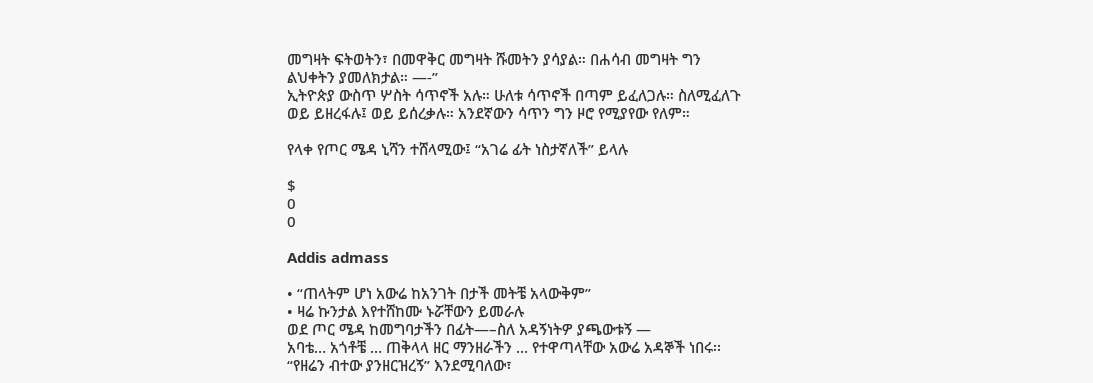መግዛት ፍትወትን፣ በመዋቅር መግዛት ሹመትን ያሳያል። በሐሳብ መግዛት ግን ልህቀትን ያመለክታል። —-”
ኢትዮጵያ ውስጥ ሦስት ሳጥኖች አሉ። ሁለቱ ሳጥኖች በጣም ይፈለጋሉ። ስለሚፈለጉ ወይ ይዘረፋሉ፤ ወይ ይሰረቃሉ። አንደኛውን ሳጥን ግን ዞሮ የሚያየው የለም።

የላቀ የጦር ሜዳ ኒሻን ተሸላሚው፤ “አገሬ ፊት ነስታኛለች” ይላሉ

$
0
0

Addis admass

• “ጠላትም ሆነ አውሬ ከአንገት በታች መትቼ አላውቅም”
• ዛሬ ኩንታል እየተሸከሙ ኑሯቸውን ይመራሉ
ወደ ጦር ሜዳ ከመግባታችን በፊት—–ስለ አዳኝነትዎ ያጫውቱኝ —
አባቴ… አጎቶቼ … ጠቅላላ ዘር ማንዘራችን … የተዋጣላቸው አውሬ አዳኞች ነበሩ፡፡ “የዘሬን ብተው ያንዘርዝረኝ” እንደሚባለው፣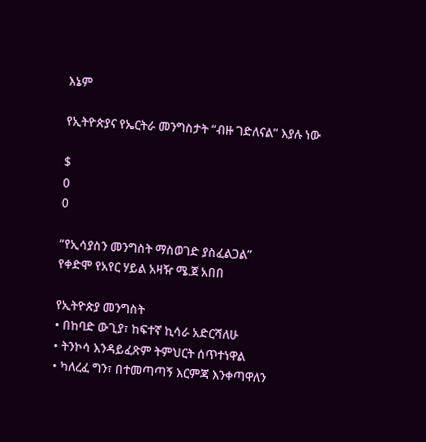እኔም

የኢትዮጵያና የኤርትራ መንግስታት “ብዙ ገድለናል” እያሉ ነው

$
0
0

“የኢሳያስን መንግስት ማስወገድ ያስፈልጋል”
የቀድሞ የአየር ሃይል አዛዥ ሜ.ጀ አበበ

የኢትዮጵያ መንግስት
• በከባድ ውጊያ፣ ከፍተኛ ኪሳራ አድርሻለሁ
• ትንኮሳ እንዳይፈጽም ትምህርት ሰጥተነዋል
• ካለረፈ ግን፣ በተመጣጣኝ እርምጃ እንቀጣዋለን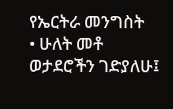የኤርትራ መንግስት
• ሁለት መቶ ወታደሮችን ገድያለሁ፤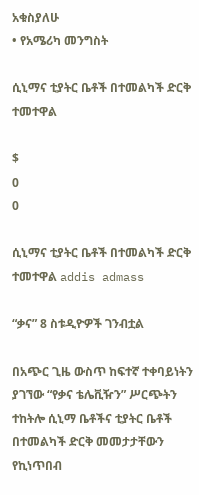አቁስያለሁ
• የአሜሪካ መንግስት

ሲኒማና ቲያትር ቤቶች በተመልካች ድርቅ ተመተዋል

$
0
0

ሲኒማና ቲያትር ቤቶች በተመልካች ድርቅ ተመተዋል addis admass

“ቃና” 8 ስቱዲዮዎች ገንብቷል

በአጭር ጊዜ ውስጥ ከፍተኛ ተቀባይነትን ያገኘው “የቃና ቴሌቪዥን” ሥርጭትን ተከትሎ ሲኒማ ቤቶችና ቲያትር ቤቶች በተመልካች ድርቅ መመታታቸውን የኪነጥበብ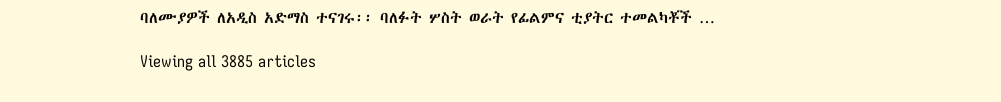ባለሙያዎች ለአዲስ አድማስ ተናገሩ፡፡ ባለፉት ሦስት ወራት የፊልምና ቲያትር ተመልካቾች …

Viewing all 3885 articles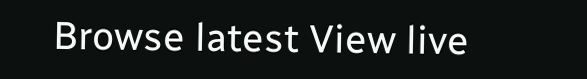Browse latest View live